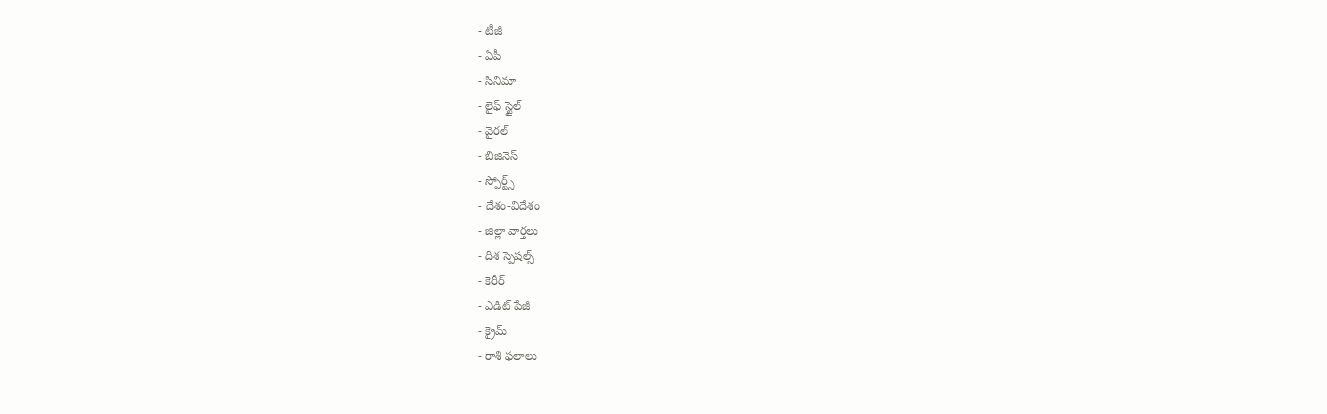- టీజీ
- ఏపీ
- సినిమా
- లైఫ్ స్టైల్
- వైరల్
- బిజినెస్
- స్పోర్ట్స్
- దేశం-విదేశం
- జిల్లా వార్తలు
- దిశ స్పెషల్స్
- కెరీర్
- ఎడిట్ పేజీ
- క్రైమ్
- రాశి ఫలాలు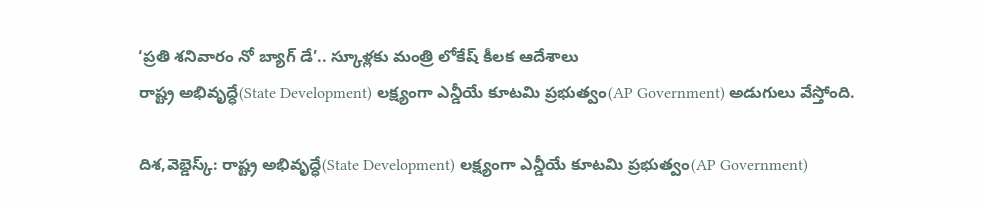‘ప్రతి శనివారం నో బ్యాగ్ డే’.. స్కూళ్లకు మంత్రి లోకేష్ కీలక ఆదేశాలు
రాష్ట్ర అభివృద్ధే(State Development) లక్ష్యంగా ఎన్డీయే కూటమి ప్రభుత్వం(AP Government) అడుగులు వేస్తోంది.

దిశ,వెబ్డెస్క్: రాష్ట్ర అభివృద్ధే(State Development) లక్ష్యంగా ఎన్డీయే కూటమి ప్రభుత్వం(AP Government)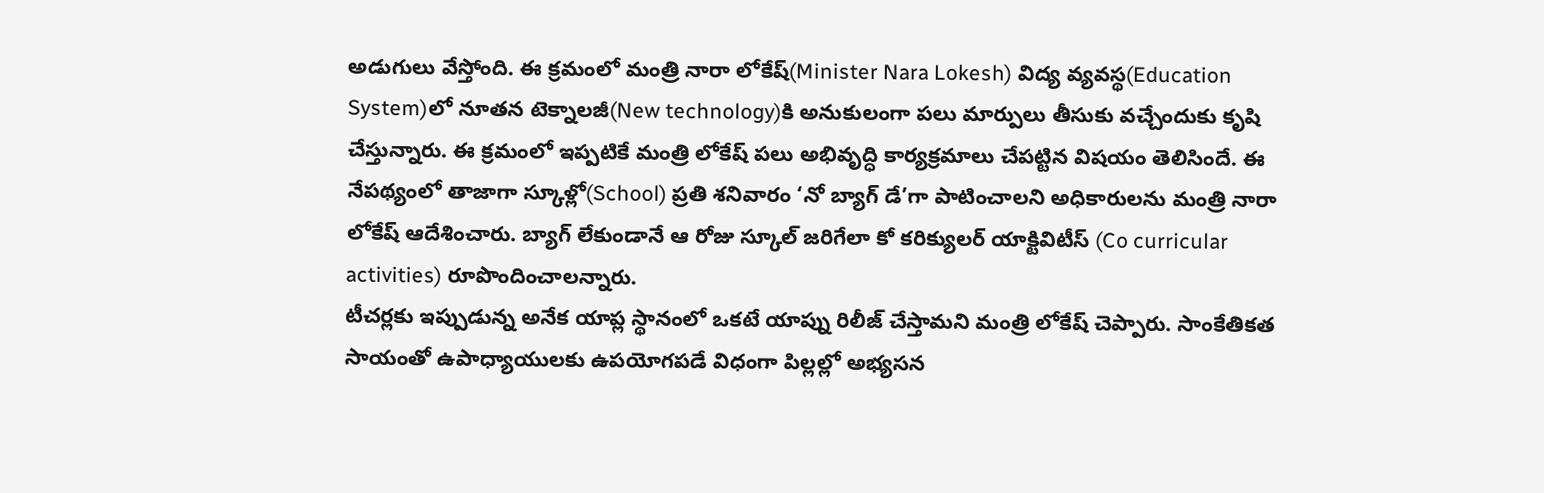అడుగులు వేస్తోంది. ఈ క్రమంలో మంత్రి నారా లోకేష్(Minister Nara Lokesh) విద్య వ్యవస్థ(Education System)లో నూతన టెక్నాలజీ(New technology)కి అనుకులంగా పలు మార్పులు తీసుకు వచ్చేందుకు కృషి చేస్తున్నారు. ఈ క్రమంలో ఇప్పటికే మంత్రి లోకేష్ పలు అభివృద్ధి కార్యక్రమాలు చేపట్టిన విషయం తెలిసిందే. ఈ నేపథ్యంలో తాజాగా స్కూళ్లో(School) ప్రతి శనివారం ‘నో బ్యాగ్ డే’గా పాటించాలని అధికారులను మంత్రి నారా లోకేష్ ఆదేశించారు. బ్యాగ్ లేకుండానే ఆ రోజు స్కూల్ జరిగేలా కో కరిక్యులర్ యాక్టివిటీస్ (Co curricular activities) రూపొందించాలన్నారు.
టీచర్లకు ఇప్పుడున్న అనేక యాప్ల స్థానంలో ఒకటే యాప్ను రిలీజ్ చేస్తామని మంత్రి లోకేష్ చెప్పారు. సాంకేతికత సాయంతో ఉపాధ్యాయులకు ఉపయోగపడే విధంగా పిల్లల్లో అభ్యసన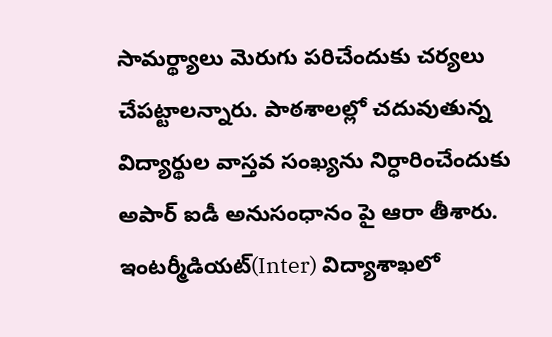సామర్థ్యాలు మెరుగు పరిచేందుకు చర్యలు చేపట్టాలన్నారు. పాఠశాలల్లో చదువుతున్న విద్యార్థుల వాస్తవ సంఖ్యను నిర్ధారించేందుకు అపార్ ఐడీ అనుసంధానం పై ఆరా తీశారు. ఇంటర్మీడియట్(Inter) విద్యాశాఖలో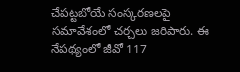చేపట్టబోయే సంస్కరణలపై సమావేశంలో చర్చలు జరిపారు. ఈ నేపథ్యంలో జీవో 117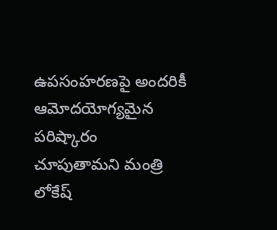ఉపసంహరణపై అందరికీ ఆమోదయోగ్యమైన పరిష్కారం చూపుతామని మంత్రి లోకేష్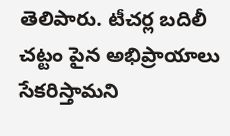తెలిపారు. టీచర్ల బదిలీ చట్టం పైన అభిప్రాయాలు సేకరిస్తామని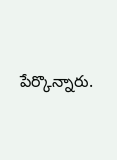పేర్కొన్నారు.